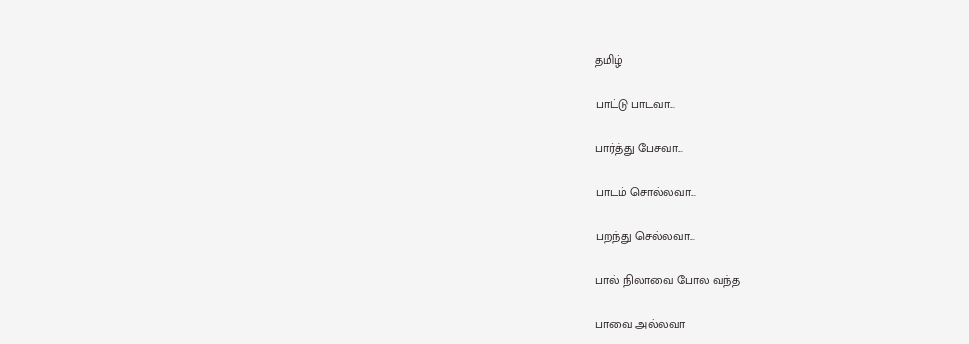தமிழ்

பாட்டு பாடவா...

பார்த்து பேசவா...

பாடம் சொல்லவா...

பறந்து செல்லவா...

பால் நிலாவை போல வந்த

பாவை அல்லவா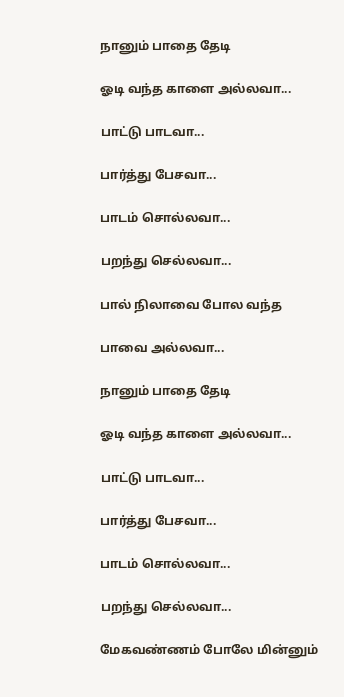நானும் பாதை தேடி

ஓடி வந்த காளை அல்லவா‌...

பாட்டு பாடவா...

பார்த்து பேசவா...

பாடம் சொல்லவா...

பறந்து செல்லவா...

பால் நிலாவை போல வந்த

பாவை அல்லவா...

நானும் பாதை தேடி

ஓடி வந்த காளை அல்லவா‌...

பாட்டு பாடவா...

பார்த்து பேசவா...

பாடம் சொல்லவா...

பறந்து செல்லவா...

மேகவண்ணம் போலே மின்னும்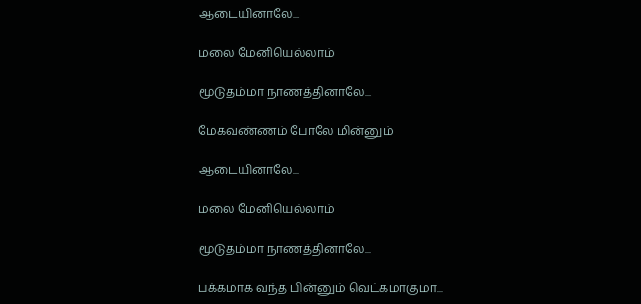ஆடையினாலே...

மலை மேனியெல்லாம்

மூடுதம்மா நாணத்தினாலே...

மேகவண்ணம் போலே மின்னும்

ஆடையினாலே...

மலை மேனியெல்லாம்

மூடுதம்மா நாணத்தினாலே...

பக்கமாக வந்த பின்னும் வெட்கமாகுமா...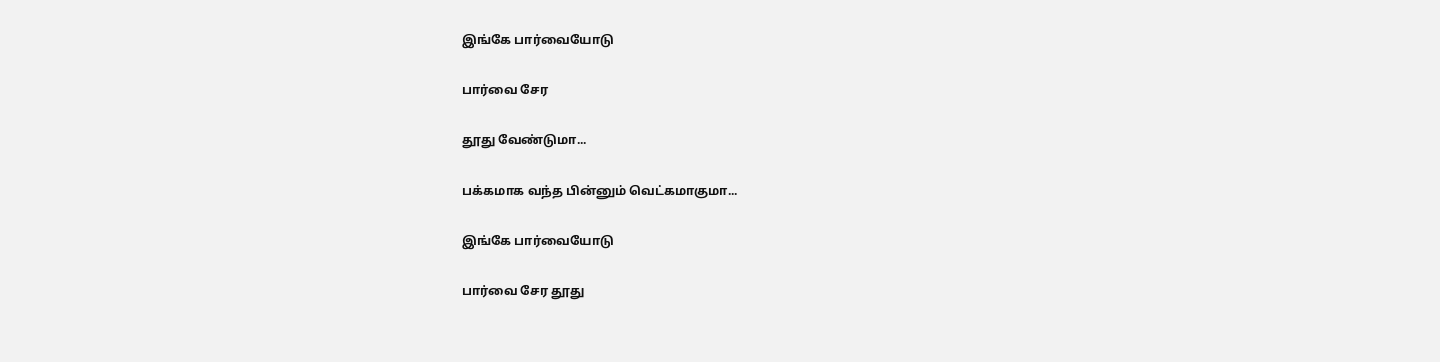இங்கே பார்வையோடு

பார்வை சேர

தூது வேண்டுமா...

பக்கமாக வந்த பின்னும் வெட்கமாகுமா...

இங்கே பார்வையோடு

பார்வை சேர தூது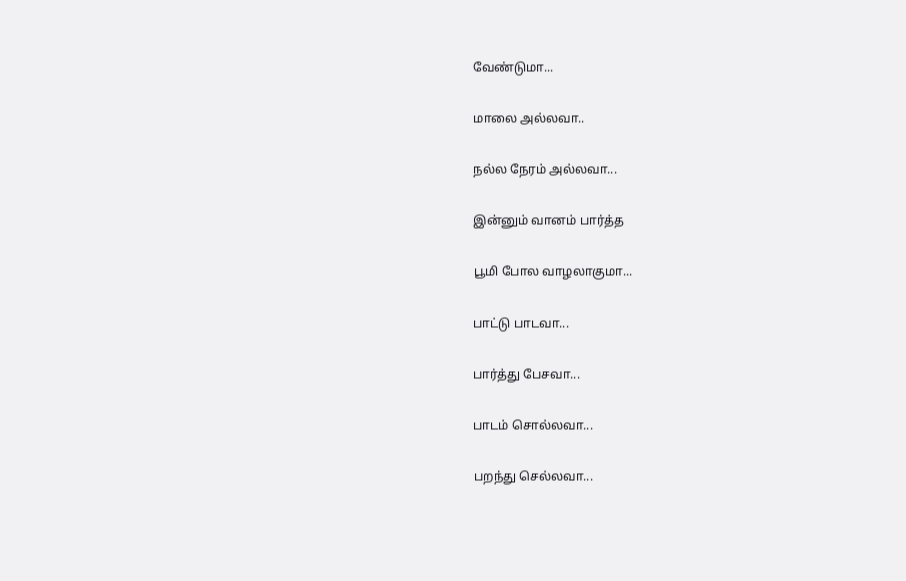வேண்டுமா...

மாலை அல்லவா..

நல்ல நேரம் அல்லவா...

இன்னும் வானம் பார்த்த

பூமி போல வாழலாகுமா...

பாட்டு பாடவா...

பார்த்து பேசவா...

பாடம் சொல்லவா...

பறந்து செல்லவா...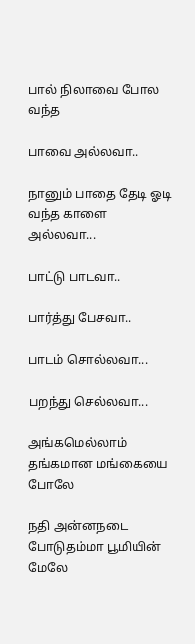பால் நிலாவை போல வந்த

பாவை அல்லவா..

நானும் பாதை தேடி ஓடி வந்த காளை அல்லவா...

பாட்டு பாடவா..

பார்த்து பேசவா..

பாடம் சொல்லவா...

பறந்து செல்லவா...

அங்கமெல்லாம் தங்கமான மங்கையை போலே

நதி அன்னநடை போடுதம்மா பூமியின் மேலே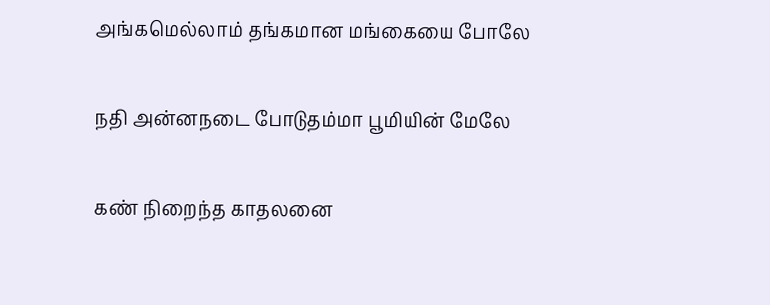அங்கமெல்லாம் தங்கமான மங்கையை போலே

நதி அன்னநடை போடுதம்மா பூமியின் மேலே

கண் நிறைந்த காதலனை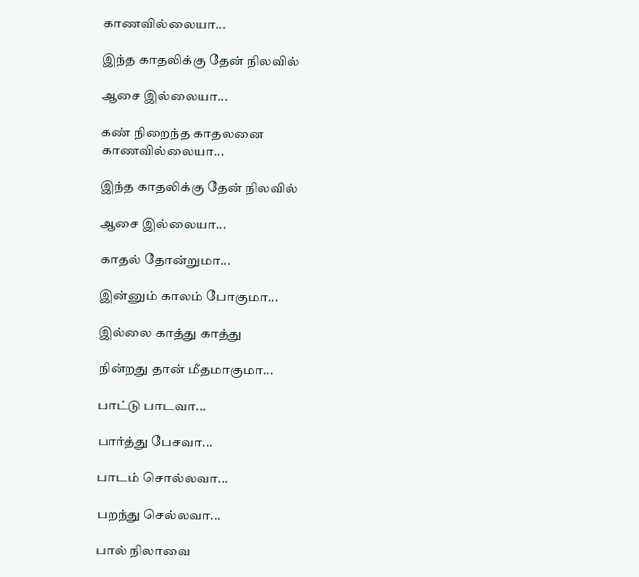காணவில்லையா...

இந்த காதலிக்கு தேன் நிலவில்

ஆசை இல்லையா...

கண் நிறைந்த காதலனை காணவில்லையா...

இந்த காதலிக்கு தேன் நிலவில்

ஆசை இல்லையா...

காதல் தோன்றுமா...

இன்னும் காலம் போகுமா...

இல்லை காத்து காத்து

நின்றது தான் மீதமாகுமா...

பாட்டு பாடவா...

பார்த்து பேசவா...

பாடம் சொல்லவா...

பறந்து செல்லவா...

பால் நிலாவை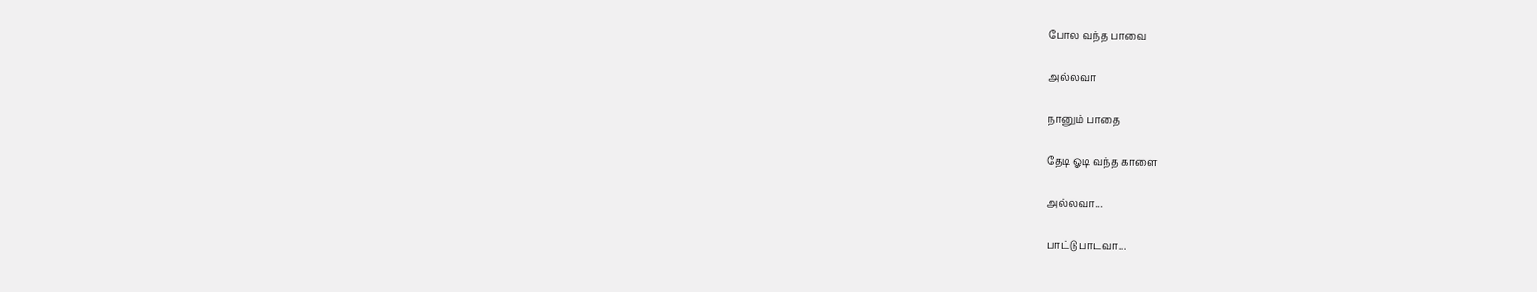போல வந்த பாவை

அல்லவா

நானும் பாதை

தேடி ஓடி வந்த காளை

அல்லவா...

பாட்டு பாடவா...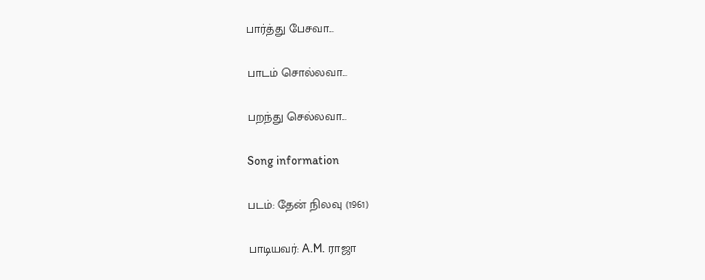பார்த்து பேசவா...

பாடம் சொல்லவா...

பறந்து செல்லவா...

Song information

படம்: தேன் நிலவு (1961)

பாடியவர்: A.M. ராஜா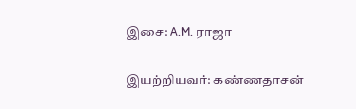இசை: A.M. ராஜா

இயற்றியவர்: கண்ணதாசன்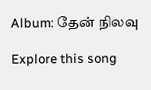Album: தேன் நிலவு

Explore this song